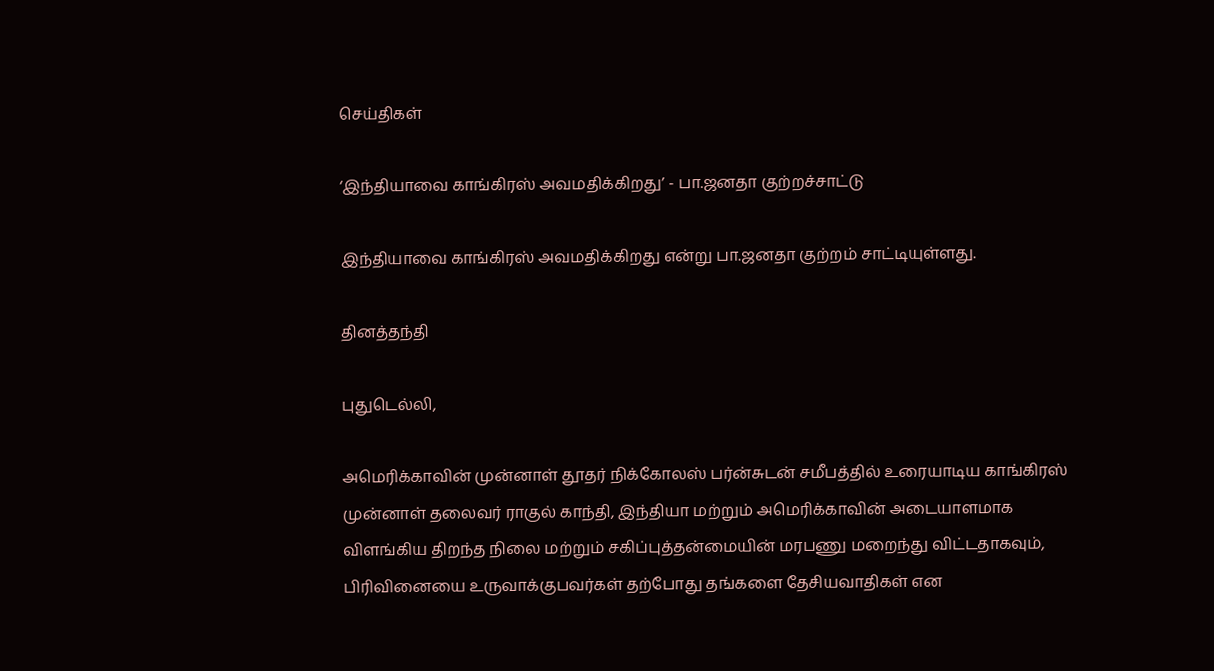செய்திகள்

‘இந்தியாவை காங்கிரஸ் அவமதிக்கிறது’ - பா.ஜனதா குற்றச்சாட்டு

இந்தியாவை காங்கிரஸ் அவமதிக்கிறது என்று பா.ஜனதா குற்றம் சாட்டியுள்ளது.

தினத்தந்தி

புதுடெல்லி,

அமெரிக்காவின் முன்னாள் தூதர் நிக்கோலஸ் பர்ன்சுடன் சமீபத்தில் உரையாடிய காங்கிரஸ் முன்னாள் தலைவர் ராகுல் காந்தி, இந்தியா மற்றும் அமெரிக்காவின் அடையாளமாக விளங்கிய திறந்த நிலை மற்றும் சகிப்புத்தன்மையின் மரபணு மறைந்து விட்டதாகவும், பிரிவினையை உருவாக்குபவர்கள் தற்போது தங்களை தேசியவாதிகள் என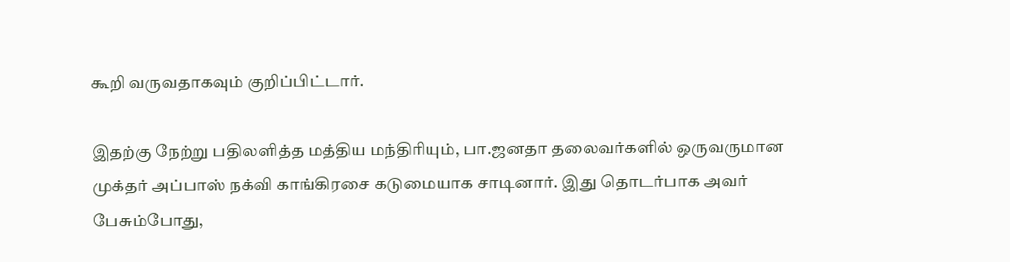கூறி வருவதாகவும் குறிப்பிட்டார்.

இதற்கு நேற்று பதிலளித்த மத்திய மந்திரியும், பா.ஜனதா தலைவர்களில் ஒருவருமான முக்தர் அப்பாஸ் நக்வி காங்கிரசை கடுமையாக சாடினார். இது தொடர்பாக அவர் பேசும்போது,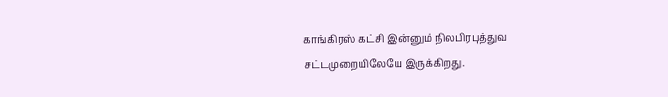காங்கிரஸ் கட்சி இன்னும் நிலபிரபுத்துவ சட்டமுறையிலேயே இருக்கிறது.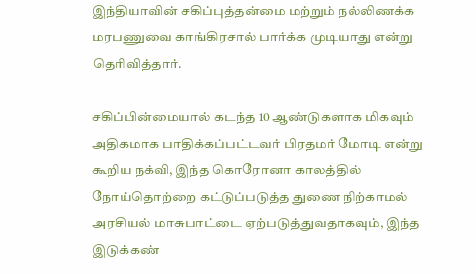இந்தியாவின் சகிப்புத்தன்மை மற்றும் நல்லிணக்க மரபணுவை காங்கிரசால் பார்க்க முடியாது என்று தெரிவித்தார்.

சகிப்பின்மையால் கடந்த 10 ஆண்டுகளாக மிகவும் அதிகமாக பாதிக்கப்பட்டவர் பிரதமர் மோடி என்று கூறிய நக்வி, இந்த கொரோனா காலத்தில் நோய்தொற்றை கட்டுப்படுத்த துணை நிற்காமல் அரசியல் மாசுபாட்டை ஏற்படுத்துவதாகவும், இந்த இடுக்கண்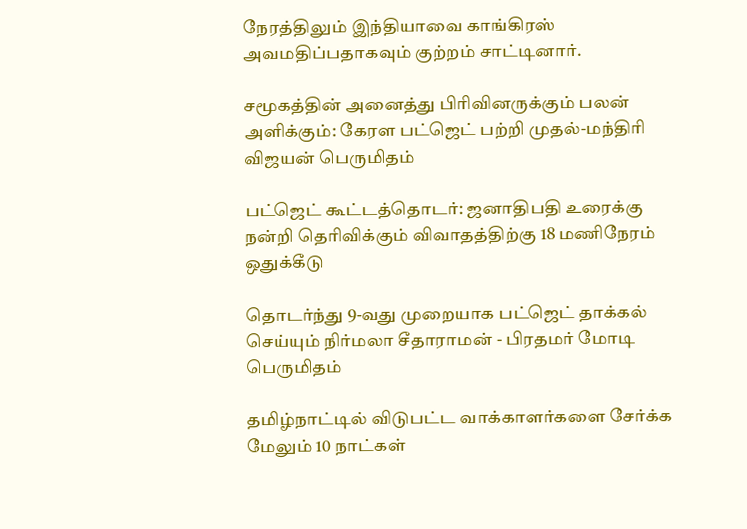நேரத்திலும் இந்தியாவை காங்கிரஸ் அவமதிப்பதாகவும் குற்றம் சாட்டினார்.

சமூகத்தின் அனைத்து பிரிவினருக்கும் பலன் அளிக்கும்: கேரள பட்ஜெட் பற்றி முதல்-மந்திரி விஜயன் பெருமிதம்

பட்ஜெட் கூட்டத்தொடர்: ஜனாதிபதி உரைக்கு நன்றி தெரிவிக்கும் விவாதத்திற்கு 18 மணிநேரம் ஒதுக்கீடு

தொடர்ந்து 9-வது முறையாக பட்ஜெட் தாக்கல் செய்யும் நிர்மலா சீதாராமன் - பிரதமர் மோடி பெருமிதம்

தமிழ்நாட்டில் விடுபட்ட வாக்காளர்களை சேர்க்க மேலும் 10 நாட்கள்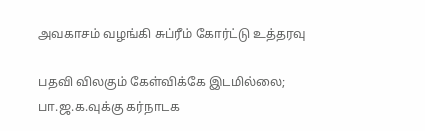அவகாசம் வழங்கி சுப்ரீம் கோர்ட்டு உத்தரவு

பதவி விலகும் கேள்விக்கே இடமில்லை; பா.ஜ.க.வுக்கு கர்நாடக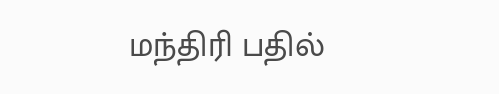மந்திரி பதில்